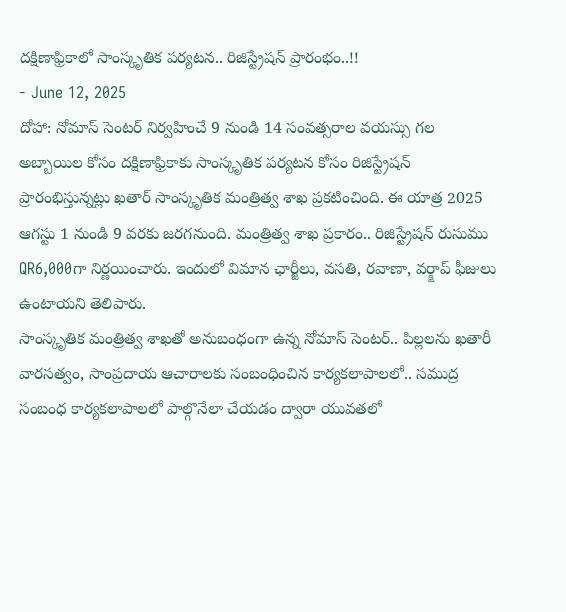దక్షిణాఫ్రికాలో సాంస్కృతిక పర్యటన.. రిజిస్ట్రేషన్ ప్రారంభం..!!
- June 12, 2025
దోహా: నోమాస్ సెంటర్ నిర్వహించే 9 నుండి 14 సంవత్సరాల వయస్సు గల అబ్బాయిల కోసం దక్షిణాఫ్రికాకు సాంస్కృతిక పర్యటన కోసం రిజిస్ట్రేషన్ ప్రారంభిస్తున్నట్లు ఖతార్ సాంస్కృతిక మంత్రిత్వ శాఖ ప్రకటించింది. ఈ యాత్ర 2025 ఆగస్టు 1 నుండి 9 వరకు జరగనుంది. మంత్రిత్వ శాఖ ప్రకారం.. రిజిస్ట్రేషన్ రుసుము QR6,000గా నిర్ణయించారు. ఇందులో విమాన ఛార్జీలు, వసతి, రవాణా, వర్క్షాప్ ఫీజులు ఉంటాయని తెలిపారు.
సాంస్కృతిక మంత్రిత్వ శాఖతో అనుబంధంగా ఉన్న నోమాస్ సెంటర్.. పిల్లలను ఖతారీ వారసత్వం, సాంప్రదాయ ఆచారాలకు సంబంధించిన కార్యకలాపాలలో.. సముద్ర సంబంధ కార్యకలాపాలలో పాల్గొనేలా చేయడం ద్వారా యువతలో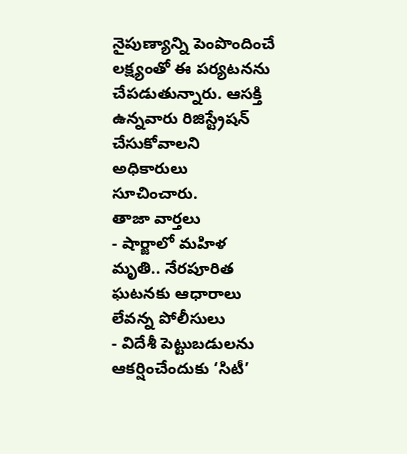నైపుణ్యాన్ని పెంపొందించే లక్ష్యంతో ఈ పర్యటనను చేపడుతున్నారు. ఆసక్తి ఉన్నవారు రిజిస్ట్రేషన్ చేసుకోవాలని అధికారులు సూచించారు.
తాజా వార్తలు
- షార్జాలో మహిళ మృతి.. నేరపూరిత ఘటనకు ఆధారాలు లేవన్న పోలీసులు
- విదేశీ పెట్టుబడులను ఆకర్షించేందుకు ‘సిటీ’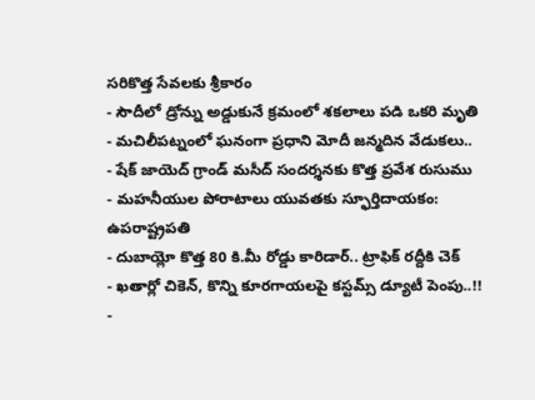సరికొత్త సేవలకు శ్రీకారం
- సౌదీలో డ్రోన్ను అడ్డుకునే క్రమంలో శకలాలు పడి ఒకరి మృతి
- మచిలీపట్నంలో ఘనంగా ప్రధాని మోదీ జన్మదిన వేడుకలు..
- షేక్ జాయెద్ గ్రాండ్ మసీద్ సందర్శనకు కొత్త ప్రవేశ రుసుము
- మహనీయుల పోరాటాలు యువతకు స్ఫూర్తిదాయకం: ఉపరాష్ట్రపతి
- దుబాయ్లో కొత్త 80 కి.మీ రోడ్డు కారిడార్.. ట్రాఫిక్ రద్దీకి చెక్
- ఖతార్లో చికెన్, కొన్ని కూరగాయలపై కస్టమ్స్ డ్యూటీ పెంపు..!!
-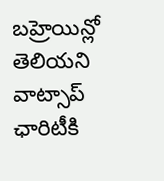బహ్రెయిన్లో తెలియని వాట్సాప్ ఛారిటీకి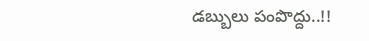డబ్బులు పంపొద్దు..!!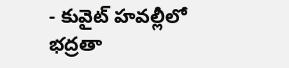- కువైట్ హవల్లీలో భద్రతా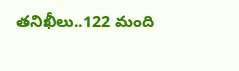తనిఖీలు..122 మంది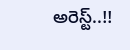అరెస్ట్..!!